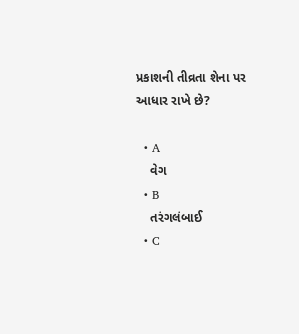પ્રકાશની તીવ્રતા શેના પર આધાર રાખે છે?

  • A
    વેગ
  • B
    તરંગલંબાઈ
  • C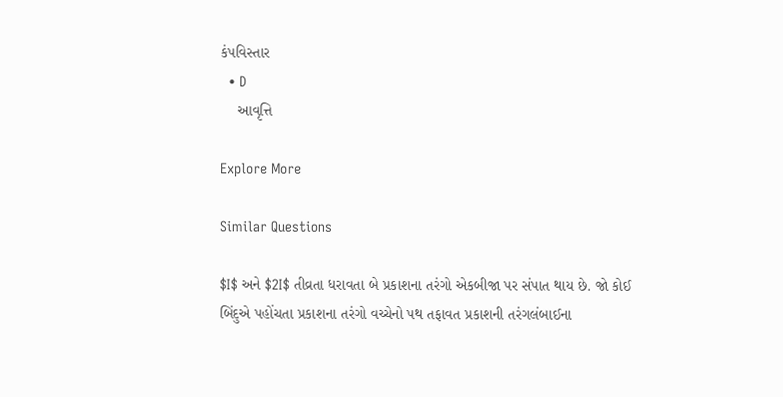કંપવિસ્તાર
  • D
    આવૃત્તિ

Explore More

Similar Questions

$I$ અને $2I$ તીવ્રતા ધરાવતા બે પ્રકાશના તરંગો એકબીજા પર સંપાત થાય છે. જો કોઈ બિંદુએ પહોંચતા પ્રકાશના તરંગો વચ્ચેનો પથ તફાવત પ્રકાશની તરંગલંબાઈના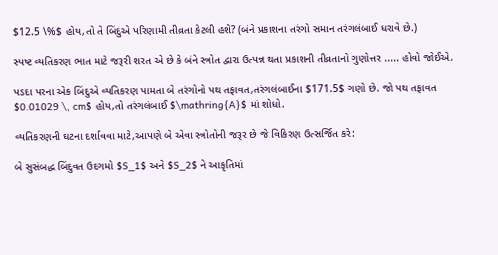$12.5 \%$ હોય,તો તે બિંદુએ પરિણામી તીવ્રતા કેટલી હશે? (બંને પ્રકાશના તરંગો સમાન તરંગલંબાઈ ધરાવે છે.)

સ્પષ્ટ વ્યતિકરણ ભાત માટે જરૂરી શરત એ છે કે બંને સ્ત્રોત દ્વારા ઉત્પન્ન થતા પ્રકાશની તીવ્રતાનો ગુણોત્તર ..... હોવો જોઈએ.

પડદા પરના એક બિંદુએ વ્યતિકરણ પામતા બે તરંગોનો પથ તફાવત,તરંગલંબાઈના $171.5$ ગણો છે. જો પથ તફાવત $0.01029 \, cm$ હોય,તો તરંગલંબાઈ $\mathring{A}$ માં શોધો.

વ્યતિકરણની ઘટના દર્શાવવા માટે,આપણે બે એવા સ્ત્રોતોની જરૂર છે જે વિકિરણ ઉત્સર્જિત કરે:

બે સુસંબદ્ધ બિંદુવત ઉદગમો $S_1$ અને $S_2$ ને આકૃતિમાં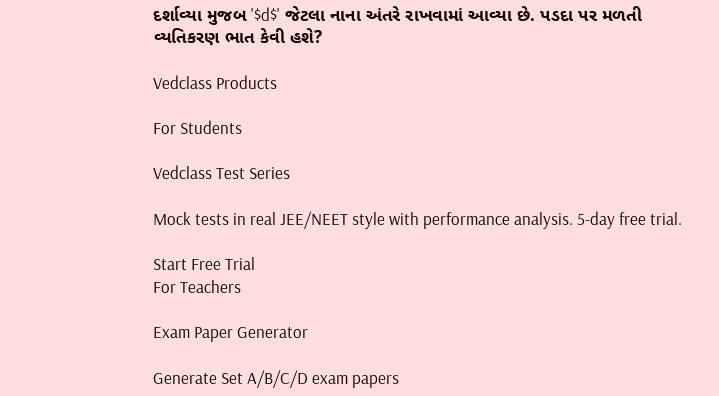દર્શાવ્યા મુજબ '$d$' જેટલા નાના અંતરે રાખવામાં આવ્યા છે. પડદા પર મળતી વ્યતિકરણ ભાત કેવી હશે?

Vedclass Products

For Students

Vedclass Test Series

Mock tests in real JEE/NEET style with performance analysis. 5-day free trial.

Start Free Trial
For Teachers

Exam Paper Generator

Generate Set A/B/C/D exam papers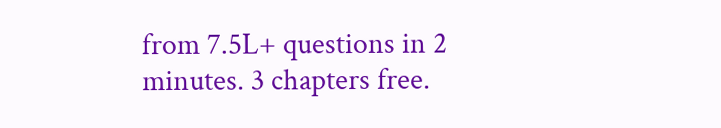from 7.5L+ questions in 2 minutes. 3 chapters free.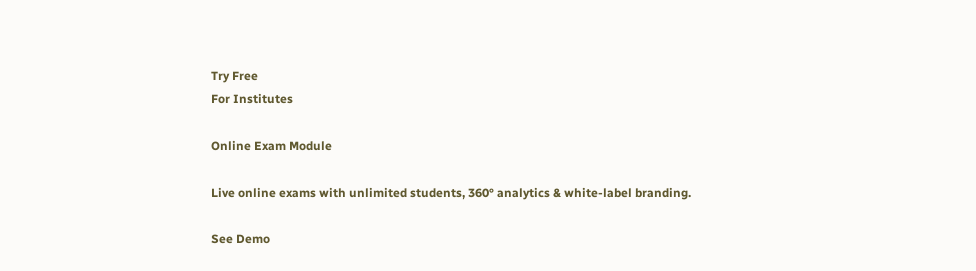Try Free
For Institutes

Online Exam Module

Live online exams with unlimited students, 360° analytics & white-label branding.

See Demo